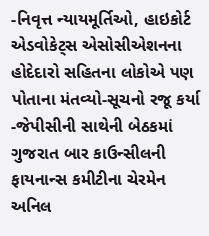-નિવૃત્ત ન્યાયમૂર્તિઓ, હાઇકોર્ટ એડવોકેટ્સ એસોસીએશનના હોદેદારો સહિતના લોકોએ પણ પોતાના મંતવ્યો-સૂચનો રજૂ કર્યા
-જેપીસીની સાથેની બેઠકમાં ગુજરાત બાર કાઉન્સીલની ફાયનાન્સ કમીટીના ચેરમેન અનિલ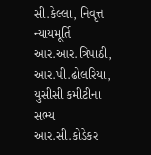સી.કેલ્લા, નિવૃત્ત ન્યાયમૂર્તિ આર.આર.ત્રિપાઠી, આર.પી.ઢોલરિયા, યુસીસી કમીટીના સભ્ય આર.સી.કોડેકર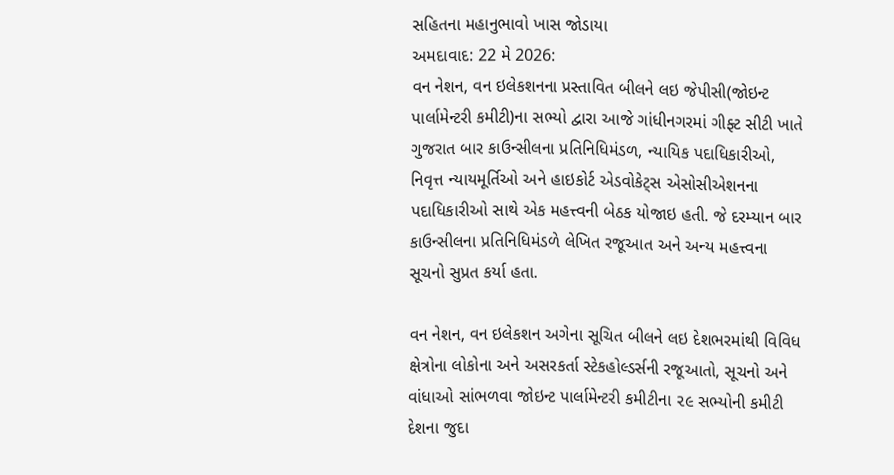સહિતના મહાનુભાવો ખાસ જોડાયા
અમદાવાદ: 22 મે 2026:
વન નેશન, વન ઇલેકશનના પ્રસ્તાવિત બીલને લઇ જેપીસી(જોઇન્ટ પાર્લામેન્ટરી કમીટી)ના સભ્યો દ્વારા આજે ગાંધીનગરમાં ગીફ્ટ સીટી ખાતે ગુજરાત બાર કાઉન્સીલના પ્રતિનિધિમંડળ, ન્યાયિક પદાધિકારીઓ, નિવૃત્ત ન્યાયમૂર્તિઓ અને હાઇકોર્ટ એડવોકેટ્સ એસોસીએશનના પદાધિકારીઓ સાથે એક મહત્ત્વની બેઠક યોજાઇ હતી. જે દરમ્યાન બાર કાઉન્સીલના પ્રતિનિધિમંડળે લેખિત રજૂઆત અને અન્ય મહત્ત્વના સૂચનો સુપ્રત કર્યા હતા.

વન નેશન, વન ઇલેકશન અગેના સૂચિત બીલને લઇ દેશભરમાંથી વિવિધ ક્ષેત્રોના લોકોના અને અસરકર્તા સ્ટેકહોલ્ડર્સની રજૂઆતો, સૂચનો અને વાંધાઓ સાંભળવા જોઇન્ટ પાર્લામેન્ટરી કમીટીના ૨૯ સભ્યોની કમીટી દેશના જુદા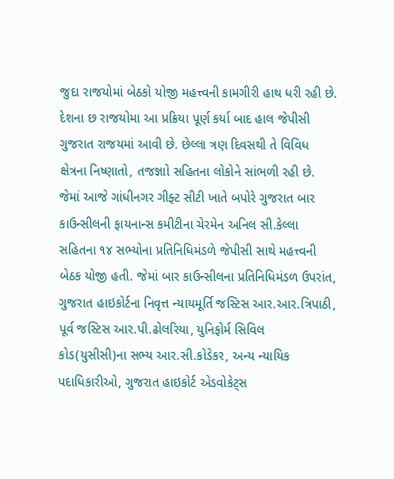જુદા રાજયોમાં બેઠકો યોજી મહત્ત્વની કામગીરી હાથ ધરી રહી છે. દેશના છ રાજયોમા આ પ્રક્રિયા પૂર્ણ કર્યા બાદ હાલ જેપીસી ગુજરાત રાજયમાં આવી છે. છેલ્લા ત્રણ દિવસથી તે વિવિધ ક્ષેત્રના નિષ્ણાતો, તજજ્ઞાો સહિતના લોકોને સાંભળી રહી છે.
જેમાં આજે ગાંધીનગર ગીફ્ટ સીટી ખાતે બપોરે ગુજરાત બાર કાઉન્સીલની ફાયનાન્સ કમીટીના ચેરમેન અનિલ સી.કેલ્લા સહિતના ૧૪ સભ્યોના પ્રતિનિધિમંડળે જેપીસી સાથે મહત્ત્વની બેઠક યોજી હતી. જેમાં બાર કાઉન્સીલના પ્રતિનિધિમંડળ ઉપરાંત, ગુજરાત હાઇકોર્ટના નિવૃત્ત ન્યાયમૂર્તિ જસ્ટિસ આર.આર.ત્રિપાઠી, પૂર્વ જસ્ટિસ આર.પી.ઢોલરિયા, યુનિફોર્મ સિવિલ કોડ(યુસીસી)ના સભ્ય આર.સી.કોડેકર, અન્ય ન્યાયિક પદાધિકારીઓ, ગુજરાત હાઇકોર્ટ એડવોકેટ્સ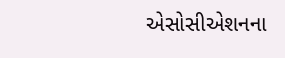એસોસીએશનના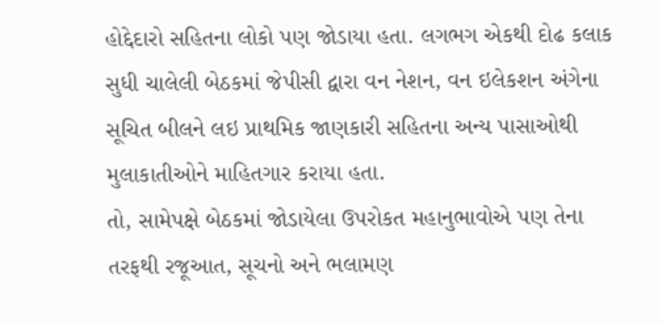હોદ્દેદારો સહિતના લોકો પણ જોડાયા હતા. લગભગ એકથી દોઢ કલાક સુધી ચાલેલી બેઠકમાં જેપીસી દ્વારા વન નેશન, વન ઇલેકશન અંગેના સૂચિત બીલને લઇ પ્રાથમિક જાણકારી સહિતના અન્ય પાસાઓથી મુલાકાતીઓને માહિતગાર કરાયા હતા.
તો, સામેપક્ષે બેઠકમાં જોડાયેલા ઉપરોકત મહાનુભાવોએ પણ તેના તરફથી રજૂઆત, સૂચનો અને ભલામણ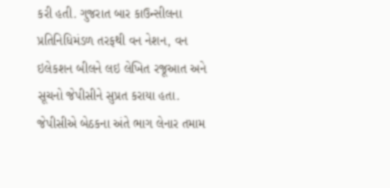કરી હતી. ગુજરાત બાર કાઉન્સીલના પ્રતિનિધિમંડળ તરફથી વન નેશન, વન ઇલેકશન બીલને લઇ લેખિત રજૂઆત અને સૂચનો જેપીસીને સુપ્રત કરાયા હતા. જેપીસીએ બેઠકના અંતે ભાગ લેનાર તમામ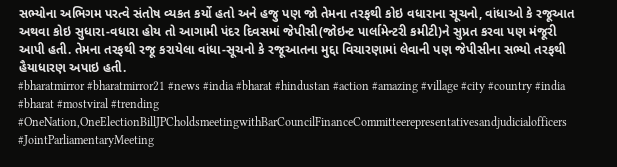સભ્યોના અભિગમ પરત્વે સંતોષ વ્યકત કર્યો હતો અને હજુ પણ જો તેમના તરફથી કોઇ વધારાના સૂચનો, વાંધાઓ કે રજૂઆત અથવા કોઇ સુધારા-વધારા હોય તો આગામી પંદર દિવસમાં જેપીસી(જોઇન્ટ પાર્લામેન્ટરી કમીટી)ને સુપ્રત કરવા પણ મંજૂરી આપી હતી. તેમના તરફથી રજૂ કરાયેલા વાંધા-સૂચનો કે રજૂઆતના મુદ્દા વિચારણામાં લેવાની પણ જેપીસીના સભ્યો તરફથી હૈયાધારણ અપાઇ હતી.
#bharatmirror #bharatmirror21 #news #india #bharat #hindustan #action #amazing #village #city #country #india #bharat #mostviral #trending #OneNation,OneElectionBillJPCholdsmeetingwithBarCouncilFinanceCommitteerepresentativesandjudicialofficers #JointParliamentaryMeeting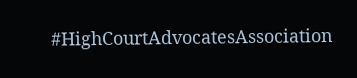#HighCourtAdvocatesAssociation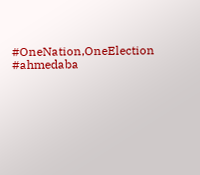#OneNation,OneElection #ahmedaba